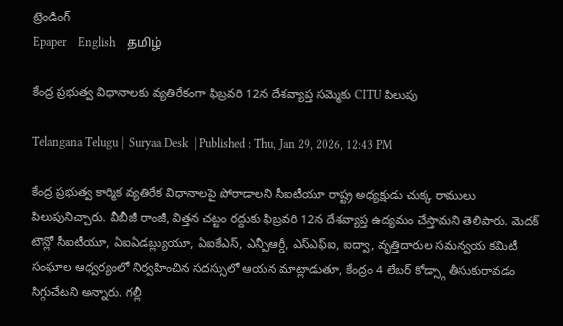ట్రెండింగ్
Epaper    English    தமிழ்

కేంద్ర ప్రభుత్వ విధానాలకు వ్యతిరేకంగా ఫిబ్రవరి 12న దేశవ్యాప్త సమ్మెకు CITU పిలుపు

Telangana Telugu |  Suryaa Desk  | Published : Thu, Jan 29, 2026, 12:43 PM

కేంద్ర ప్రభుత్వ కార్మిక వ్యతిరేక విధానాలపై పోరాడాలని సీఐటీయూ రాష్ట్ర అధ్యక్షుడు చుక్క రాములు పిలుపునిచ్చారు. వీబీజీ రాంజీ, విత్తన చట్టం రద్దుకు ఫిబ్రవరి 12న దేశవ్యాప్త ఉద్యమం చేస్తామని తెలిపారు. మెదక్ టౌన్లో సీఐటీయూ, ఏఐఏడబ్ల్యుయూ, ఏఐకేఎస్, ఎన్పీఆర్డీ, ఎస్ఎఫ్ఐ, ఐద్వా, వృత్తిదారుల సమన్వయ కమిటీ సంఘాల ఆధ్వర్యంలో నిర్వహించిన సదస్సులో ఆయన మాట్లాడుతూ, కేంద్రం 4 లేబర్ కోడ్స్గా తీసుకురావడం సిగ్గుచేటని అన్నారు. గల్లీ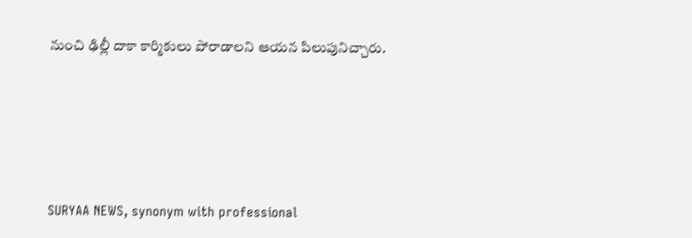నుంచి ఢిల్లీ దాకా కార్మికులు పోరాడాలని ఆయన పిలుపునిచ్చారు.






SURYAA NEWS, synonym with professional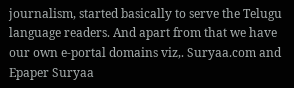journalism, started basically to serve the Telugu language readers. And apart from that we have our own e-portal domains viz,. Suryaa.com and Epaper Suryaa